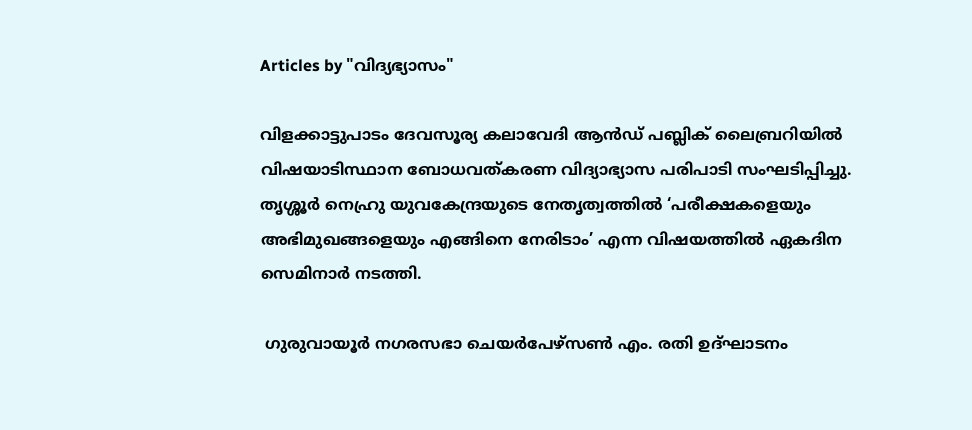Articles by "വിദ്യഭ്യാസം"

വിളക്കാട്ടുപാടം ദേവസൂര്യ കലാവേദി ആൻഡ് പബ്ലിക് ലൈബ്രറിയിൽ വിഷയാടിസ്ഥാന ബോധവത്‌കരണ വിദ്യാഭ്യാസ പരിപാടി സംഘടിപ്പിച്ചു. തൃശ്ശൂർ നെഹ്രു യുവകേന്ദ്രയുടെ നേതൃത്വത്തിൽ ‘പരീക്ഷകളെയും അഭിമുഖങ്ങളെയും എങ്ങിനെ നേരിടാം’ എന്ന വിഷയത്തിൽ ഏകദിന സെമിനാർ നടത്തി.

 ഗുരുവായൂർ നഗരസഭാ ചെയർപേഴ്സൺ എം. രതി ഉദ്ഘാടനം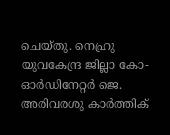ചെയ്തു. നെഹ്രു യുവകേന്ദ്ര ജില്ലാ കോ-ഓർഡിനേറ്റർ ജെ. അരിവരശു കാർത്തിക്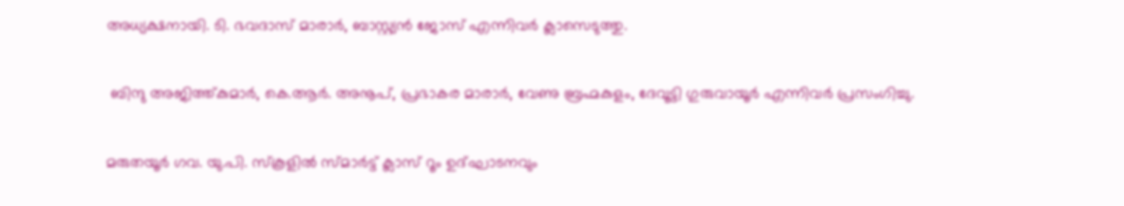അധ്യക്ഷനായി. ടി. ഭവദാസ് മാരാർ, ബാസ്റ്റ്യൻ ജോസ് എന്നിവർ ക്ലാസെടുത്തു.

 ബിന്ദു അജിത്ത്കുമാർ, കെ.ആർ. അനൂപ്, പ്രഭാകര മാരാർ, വേണു ബ്രഹ്മകുളം, ദേവൂട്ടി ഗുരുവായൂർ എന്നിവർ പ്രസംഗിച്ചു.

മരുതയൂർ ഗവ. യു.പി. സ്കൂളിൽ സ്മാർട്ട് ക്ലാസ് റൂം ഉദ്ഘാടനവും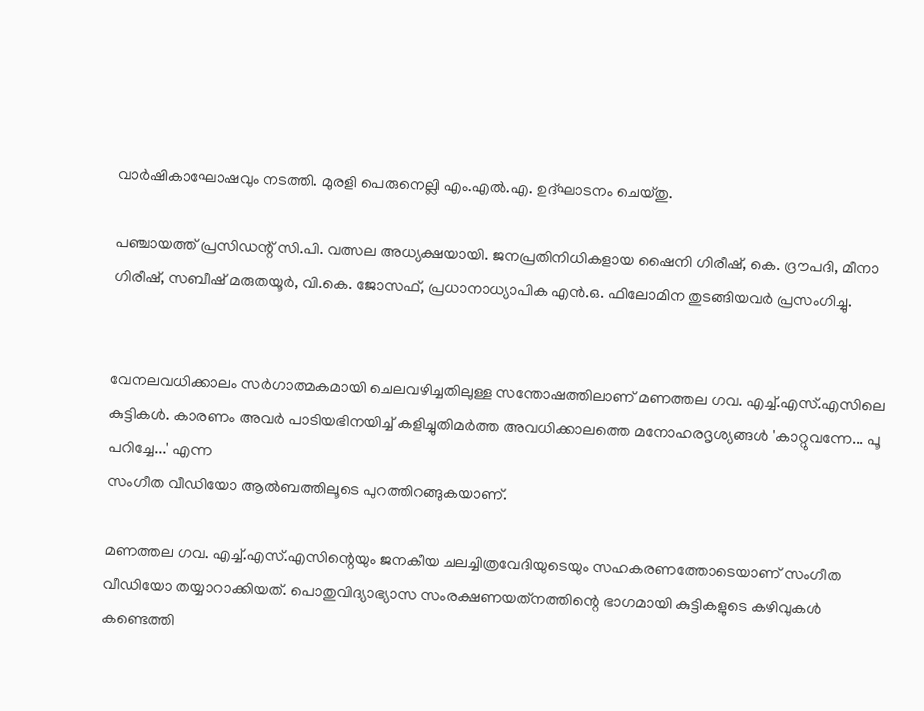വാർഷികാഘോഷവും നടത്തി. മുരളി പെരുനെല്ലി എം.എൽ.എ. ഉദ്ഘാടനം ചെയ്തു.

പഞ്ചായത്ത് പ്രസിഡന്റ് സി.പി. വത്സല അധ്യക്ഷയായി. ജനപ്രതിനിധികളായ ഷൈനി ഗിരീഷ്, കെ. ദ്രൗപദി, മീനാ ഗിരീഷ്, സബീഷ് മരുതയൂർ, വി.കെ. ജോസഫ്, പ്രധാനാധ്യാപിക എൻ.ഒ. ഫിലോമിന തുടങ്ങിയവർ പ്രസംഗിച്ചു.


വേനലവധിക്കാലം സര്‍ഗാത്മകമായി ചെലവഴിച്ചതിലുള്ള സന്തോഷത്തിലാണ് മണത്തല ഗവ. എച്ച്.എസ്.എസിലെ കുട്ടികള്‍. കാരണം അവര്‍ പാടിയഭിനയിച്ച് കളിച്ചുതിമര്‍ത്ത അവധിക്കാലത്തെ മനോഹരദൃശ്യങ്ങള്‍ 'കാറ്റുവന്നേ... പൂ പറിച്ചേ...' എന്ന
സംഗീത വീഡിയോ ആല്‍ബത്തിലൂടെ പുറത്തിറങ്ങുകയാണ്.

മണത്തല ഗവ. എച്ച്.എസ്.എസിന്റെയും ജനകീയ ചലച്ചിത്രവേദിയുടെയും സഹകരണത്തോടെയാണ് സംഗീത വീഡിയോ തയ്യാറാക്കിയത്. പൊതുവിദ്യാഭ്യാസ സംരക്ഷണയത്‌നത്തിന്റെ ഭാഗമായി കുട്ടികളുടെ കഴിവുകള്‍ കണ്ടെത്തി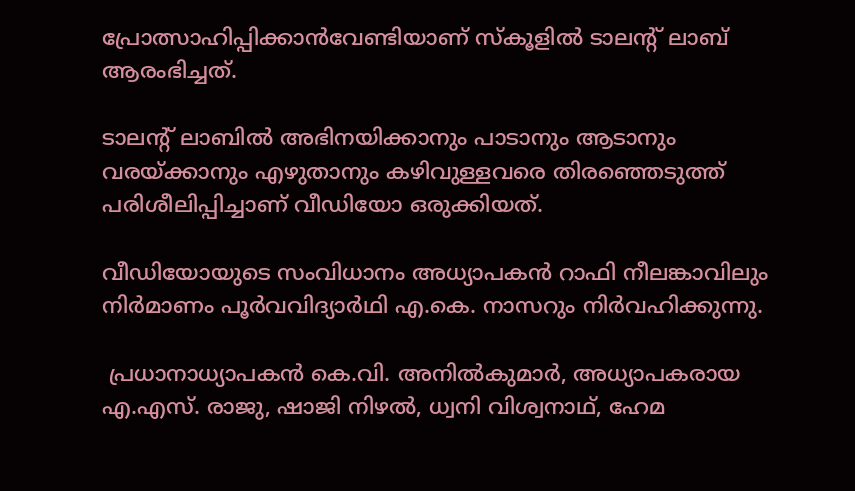പ്രോത്സാഹിപ്പിക്കാന്‍വേണ്ടിയാണ് സ്‌കൂളില്‍ ടാലന്റ് ലാബ് ആരംഭിച്ചത്.

ടാലന്റ് ലാബില്‍ അഭിനയിക്കാനും പാടാനും ആടാനും വരയ്ക്കാനും എഴുതാനും കഴിവുള്ളവരെ തിരഞ്ഞെടുത്ത് പരിശീലിപ്പിച്ചാണ് വീഡിയോ ഒരുക്കിയത്.

വീഡിയോയുടെ സംവിധാനം അധ്യാപകന്‍ റാഫി നീലങ്കാവിലും നിര്‍മാണം പൂര്‍വവിദ്യാര്‍ഥി എ.കെ. നാസറും നിര്‍വഹിക്കുന്നു.

 പ്രധാനാധ്യാപകന്‍ കെ.വി. അനില്‍കുമാര്‍, അധ്യാപകരായ എ.എസ്. രാജു, ഷാജി നിഴല്‍, ധ്വനി വിശ്വനാഥ്, ഹേമ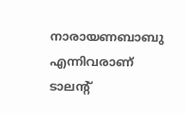നാരായണബാബു എന്നിവരാണ് ടാലന്റ്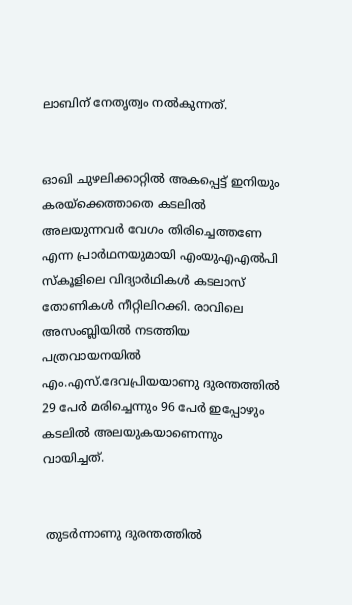ലാബിന് നേതൃത്വം നല്‍കുന്നത്.


ഓഖി ചുഴലിക്കാറ്റിൽ അകപ്പെട്ട് ഇനിയും കരയ്ക്കെത്താതെ കടലിൽ അലയുന്നവർ വേഗം തിരിച്ചെത്തണേ എന്ന പ്രാർഥനയുമായി എംയുഎഎൽപി സ്കൂളിലെ വിദ്യാർഥികൾ കടലാസ് തോണികൾ നീറ്റിലിറക്കി. രാവിലെ അസംബ്ലിയിൽ നടത്തിയ പത്രവായനയിൽ എം.എസ്.ദേവപ്രിയയാണു ദുരന്തത്തിൽ 29 പേർ മരിച്ചെന്നും 96 പേർ ഇപ്പോഴും കടലിൽ അലയുകയാണെന്നും വായിച്ചത്.


 തുടർന്നാണു ദുരന്തത്തിൽ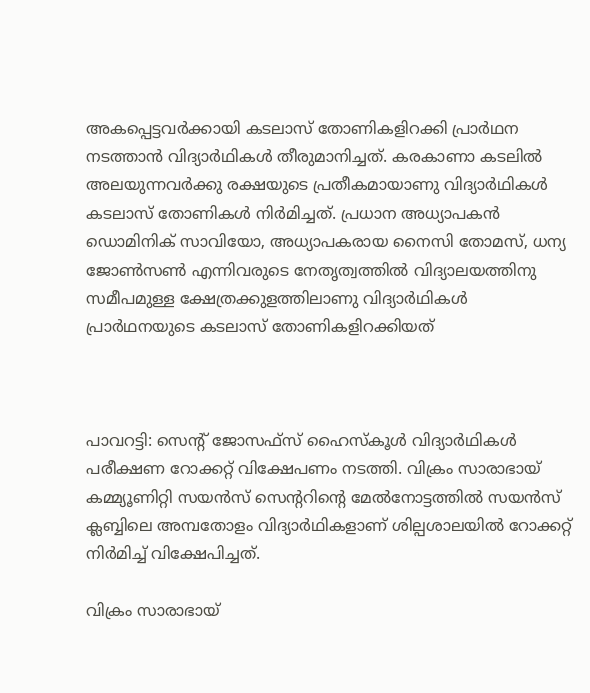അകപ്പെട്ടവർക്കായി കടലാസ് തോണികളിറക്കി പ്രാർഥന നടത്താൻ വിദ്യാർഥികൾ തീരുമാനിച്ചത്. കരകാണാ കടലിൽ അലയുന്നവർക്കു രക്ഷയുടെ പ്രതീകമായാണു വിദ്യാർഥികൾ കടലാസ് തോണികൾ നിർമിച്ചത്. പ്രധാന അധ്യാപകൻ ഡൊമിനിക് സാവിയോ, അധ്യാപകരായ നൈസി തോമസ്, ധന്യ ജോൺസൺ എന്നിവരുടെ നേതൃത്വത്തിൽ വിദ്യാലയത്തിനു സമീപമുള്ള ക്ഷേത്രക്കുളത്തിലാണു വിദ്യാർഥികൾ പ്രാർഥനയുടെ കടലാസ് തോണികളിറക്കിയത്



പാവറട്ടി: സെന്റ് ജോസഫ്‌സ് ഹൈസ്‌കൂള്‍ വിദ്യാര്‍ഥികള്‍ പരീക്ഷണ റോക്കറ്റ് വിക്ഷേപണം നടത്തി. വിക്രം സാരാഭായ് കമ്മ്യൂണിറ്റി സയന്‍സ് സെന്ററിന്റെ മേല്‍നോട്ടത്തില്‍ സയന്‍സ് ക്ലബ്ബിലെ അമ്പതോളം വിദ്യാര്‍ഥികളാണ് ശില്പശാലയില്‍ റോക്കറ്റ് നിര്‍മിച്ച് വിക്ഷേപിച്ചത്.

വിക്രം സാരാഭായ്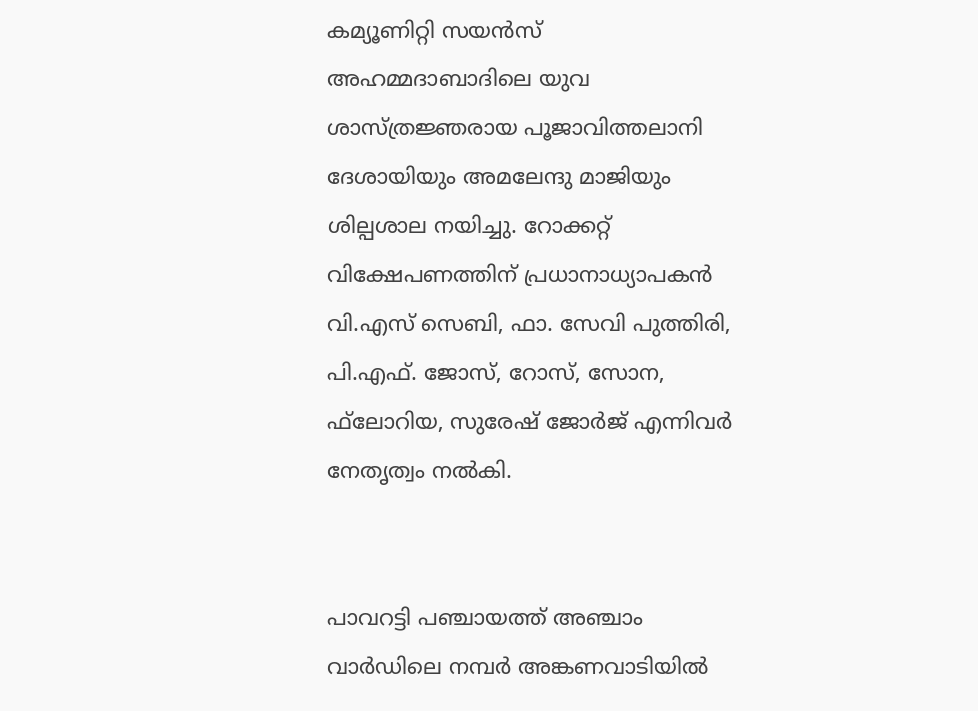കമ്യൂണിറ്റി സയന്‍സ് അഹമ്മദാബാദിലെ യുവ ശാസ്ത്രജ്ഞരായ പൂജാവിത്തലാനി ദേശായിയും അമലേന്ദു മാജിയും ശില്പശാല നയിച്ചു. റോക്കറ്റ് വിക്ഷേപണത്തിന് പ്രധാനാധ്യാപകന്‍ വി.എസ് സെബി, ഫാ. സേവി പുത്തിരി, പി.എഫ്. ജോസ്, റോസ്, സോന, ഫ്‌ലോറിയ, സുരേഷ് ജോര്‍ജ് എന്നിവര്‍ നേതൃത്വം നല്‍കി.


പാവറട്ടി പഞ്ചായത്ത് അഞ്ചാം വാർഡിലെ നമ്പർ അങ്കണവാടിയിൽ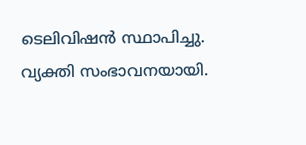ടെലിവിഷൻ സ്ഥാപിച്ചു. വ്യക്തി സംഭാവനയായി.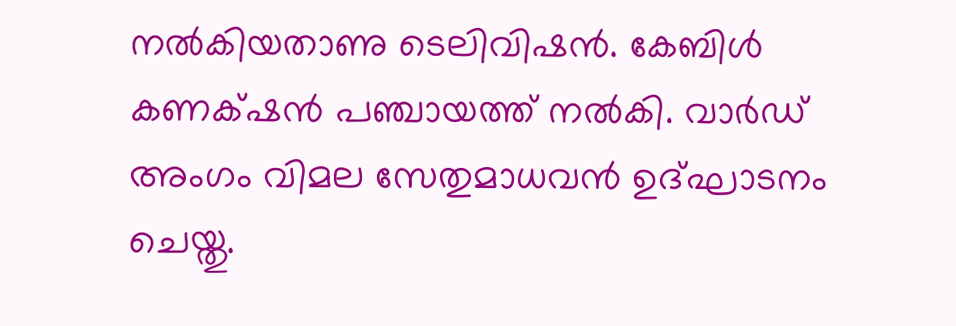നൽകിയതാണു ടെലിവിഷൻ. കേബിൾ കണക്‌ഷൻ പഞ്ചായത്ത് നൽകി. വാർഡ് അംഗം വിമല സേതുമാധവൻ ഉദ്ഘാടനം ചെയ്തു.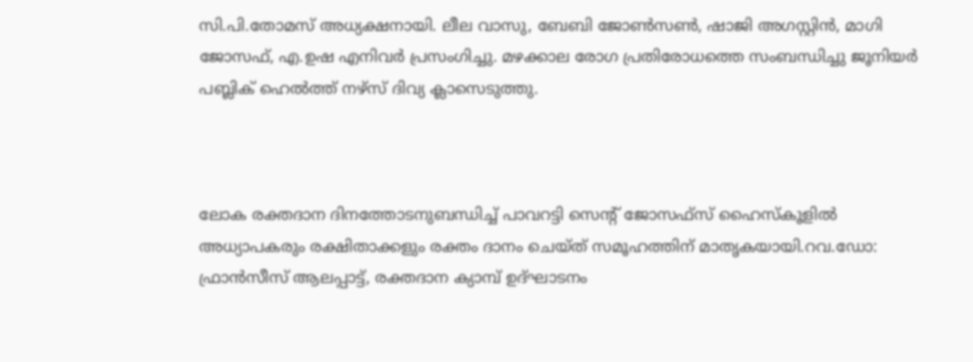സി.പി.തോമസ് അധ്യക്ഷനായി. ലീല വാസു, ബേബി ജോൺസൺ, ഷാജി അഗസ്റ്റിൻ, മാഗി ജോസഫ്, എ.ഉഷ എനിവർ പ്രസംഗിച്ചു. മഴക്കാല രോഗ പ്രതിരോധത്തെ സംബന്ധിച്ചു ജൂനിയർ പബ്ലിക് ഹെൽത്ത് നഴ്സ് ദിവ്യ ക്ലാസെടുത്തു.



ലോക രക്തദാന ദിനത്തോടനുബന്ധിച്ച് പാവറട്ടി സെന്റ് ജോസഫ്സ് ഹൈസ്കൂളിൽ അധ്യാപകരും രക്ഷിതാക്കളും രക്തം ദാനം ചെയ്ത് സമൂഹത്തിന് മാതൃകയായി.റവ.ഡോ: ഫ്രാൻസീസ് ആലപ്പാട്ട്, രക്തദാന ക്യാമ്പ് ഉദ്ഘാടനം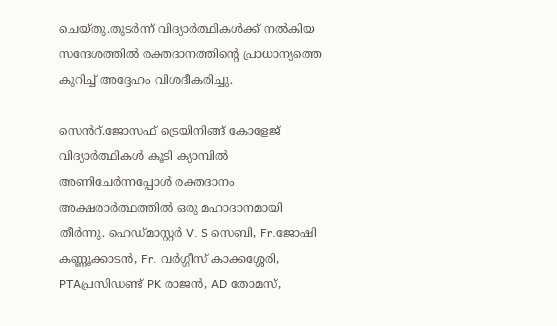ചെയ്തു.തുടർന്ന് വിദ്യാർത്ഥികൾക്ക് നൽകിയ സന്ദേശത്തിൽ രക്തദാനത്തിന്റെ പ്രാധാന്യത്തെ കുറിച്ച് അദ്ദേഹം വിശദീകരിച്ചു.

സെൻറ്.ജോസഫ് ട്രെയിനിങ്ങ് കോളേജ് വിദ്യാർത്ഥികൾ കൂടി ക്യാമ്പിൽ അണിചേർന്നപ്പോൾ രക്തദാനം അക്ഷരാർത്ഥത്തിൽ ഒരു മഹാദാനമായി തീർന്നു. ഹെഡ്മാസ്റ്റർ V. S സെബി, Fr.ജോഷി കണ്ണൂക്കാടൻ, Fr. വർഗ്ഗീസ് കാക്കശ്ശേരി, PTAപ്രസിഡണ്ട് PK രാജൻ, AD തോമസ്,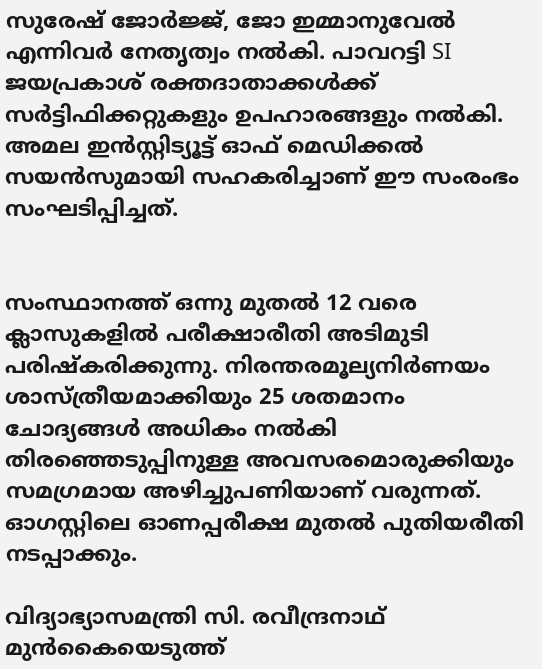സുരേഷ് ജോർജ്ജ്, ജോ ഇമ്മാനുവേൽ എന്നിവർ നേതൃത്വം നൽകി. പാവറട്ടി SI ജയപ്രകാശ് രക്തദാതാക്കൾക്ക് സർട്ടിഫിക്കറ്റുകളും ഉപഹാരങ്ങളും നൽകി. അമല ഇൻസ്റ്റിട്യൂട്ട് ഓഫ് മെഡിക്കൽ സയൻസുമായി സഹകരിച്ചാണ് ഈ സംരംഭം സംഘടിപ്പിച്ചത്.


സംസ്ഥാനത്ത് ഒന്നു മുതല്‍ 12 വരെ ക്ലാസുകളില്‍ പരീക്ഷാരീതി അടിമുടി പരിഷ്‌കരിക്കുന്നു. നിരന്തരമൂല്യനിര്‍ണയം ശാസ്ത്രീയമാക്കിയും 25 ശതമാനം ചോദ്യങ്ങള്‍ അധികം നല്‍കി തിരഞ്ഞെടുപ്പിനുള്ള അവസരമൊരുക്കിയും സമഗ്രമായ അഴിച്ചുപണിയാണ് വരുന്നത്. ഓഗസ്റ്റിലെ ഓണപ്പരീക്ഷ മുതല്‍ പുതിയരീതി നടപ്പാക്കും.

വിദ്യാഭ്യാസമന്ത്രി സി. രവീന്ദ്രനാഥ് മുന്‍കൈയെടുത്ത്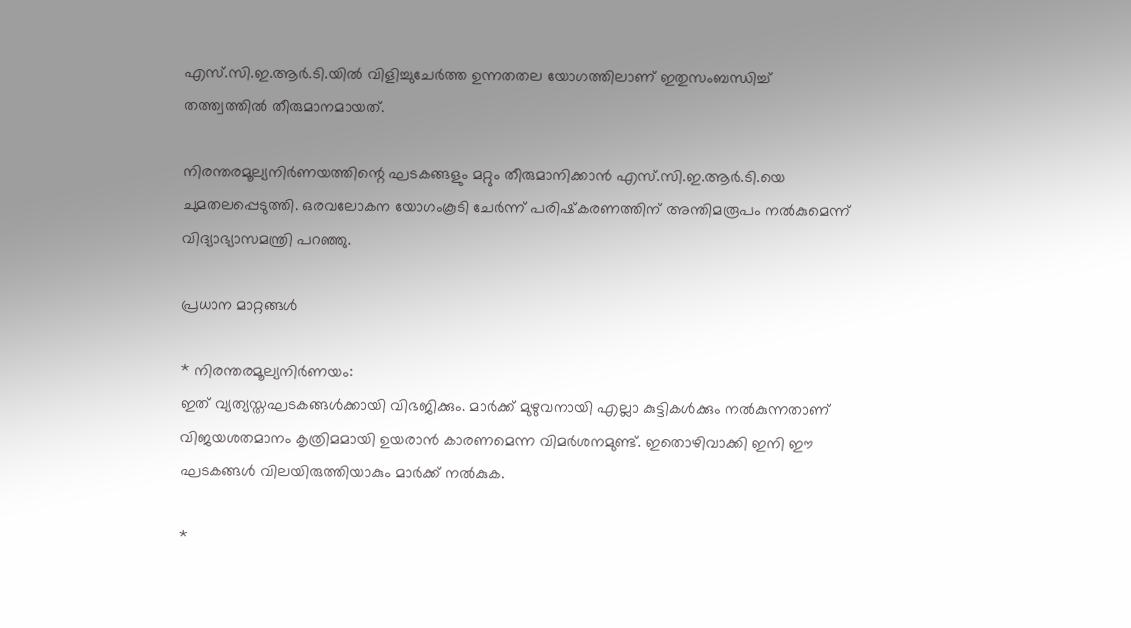എസ്.സി.ഇ.ആര്‍.ടി.യില്‍ വിളിച്ചുചേര്‍ത്ത ഉന്നതതല യോഗത്തിലാണ് ഇതുസംബന്ധിച്ച് തത്ത്വത്തില്‍ തീരുമാനമായത്.

നിരന്തരമൂല്യനിര്‍ണയത്തിന്റെ ഘടകങ്ങളും മറ്റും തീരുമാനിക്കാന്‍ എസ്.സി.ഇ.ആര്‍.ടി.യെ ചുമതലപ്പെടുത്തി. ഒരവലോകന യോഗംകൂടി ചേര്‍ന്ന് പരിഷ്‌കരണത്തിന് അന്തിമരൂപം നല്‍കുമെന്ന് വിദ്യാഭ്യാസമന്ത്രി പറഞ്ഞു.

പ്രധാന മാറ്റങ്ങള്‍

* നിരന്തരമൂല്യനിര്‍ണയം:
ഇത് വ്യത്യസ്തഘടകങ്ങള്‍ക്കായി വിഭജിക്കും. മാര്‍ക്ക് മുഴുവനായി എല്ലാ കുട്ടികള്‍ക്കും നല്‍കുന്നതാണ് വിജയശതമാനം കൃത്രിമമായി ഉയരാന്‍ കാരണമെന്ന വിമര്‍ശനമുണ്ട്. ഇതൊഴിവാക്കി ഇനി ഈ ഘടകങ്ങള്‍ വിലയിരുത്തിയാകും മാര്‍ക്ക് നല്‍കുക.

*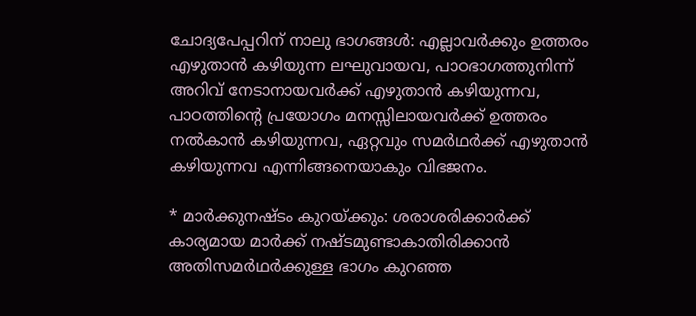ചോദ്യപേപ്പറിന് നാലു ഭാഗങ്ങള്‍: എല്ലാവര്‍ക്കും ഉത്തരം എഴുതാന്‍ കഴിയുന്ന ലഘുവായവ, പാഠഭാഗത്തുനിന്ന് അറിവ് നേടാനായവര്‍ക്ക് എഴുതാന്‍ കഴിയുന്നവ, പാഠത്തിന്റെ പ്രയോഗം മനസ്സിലായവര്‍ക്ക് ഉത്തരം നല്‍കാന്‍ കഴിയുന്നവ, ഏറ്റവും സമര്‍ഥര്‍ക്ക് എഴുതാന്‍ കഴിയുന്നവ എന്നിങ്ങനെയാകും വിഭജനം.

* മാര്‍ക്കുനഷ്ടം കുറയ്ക്കും: ശരാശരിക്കാര്‍ക്ക് കാര്യമായ മാര്‍ക്ക് നഷ്ടമുണ്ടാകാതിരിക്കാന്‍ അതിസമര്‍ഥര്‍ക്കുള്ള ഭാഗം കുറഞ്ഞ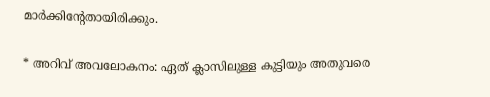മാര്‍ക്കിന്റേതായിരിക്കും.

* അറിവ് അവലോകനം: ഏത് ക്ലാസിലുള്ള കുട്ടിയും അതുവരെ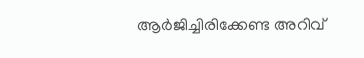ആര്‍ജിച്ചിരിക്കേണ്ട അറിവ്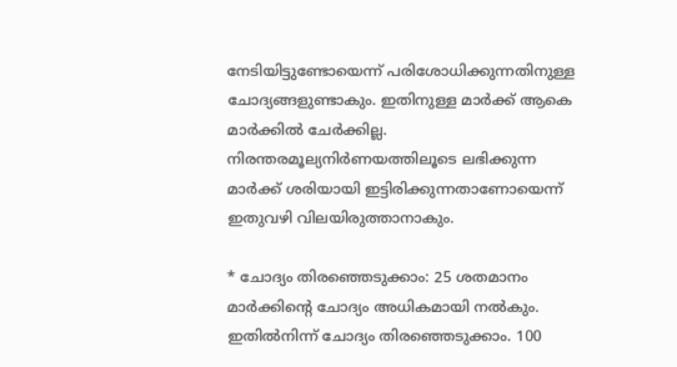നേടിയിട്ടുണ്ടോയെന്ന് പരിശോധിക്കുന്നതിനുള്ള ചോദ്യങ്ങളുണ്ടാകും. ഇതിനുള്ള മാര്‍ക്ക് ആകെ മാര്‍ക്കില്‍ ചേര്‍ക്കില്ല. നിരന്തരമൂല്യനിര്‍ണയത്തിലൂടെ ലഭിക്കുന്ന മാര്‍ക്ക് ശരിയായി ഇട്ടിരിക്കുന്നതാണോയെന്ന് ഇതുവഴി വിലയിരുത്താനാകും.

* ചോദ്യം തിരഞ്ഞെടുക്കാം: 25 ശതമാനം മാര്‍ക്കിന്റെ ചോദ്യം അധികമായി നല്‍കും. ഇതില്‍നിന്ന് ചോദ്യം തിരഞ്ഞെടുക്കാം. 100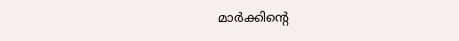മാര്‍ക്കിന്റെ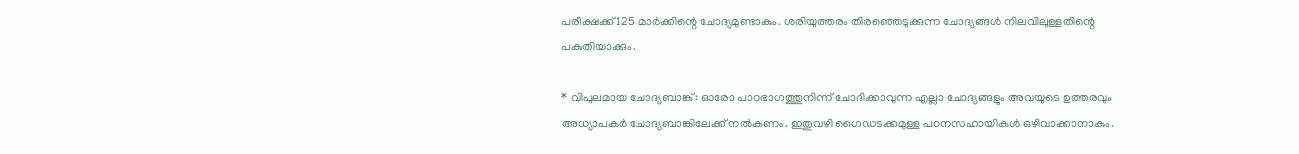പരീക്ഷക്ക് 125 മാര്‍ക്കിന്റെ ചോദ്യമുണ്ടാകും. ശരിയുത്തരം തിരഞ്ഞെടുക്കുന്ന ചോദ്യങ്ങള്‍ നിലവിലുള്ളതിന്റെ പകുതിയാക്കും.

* വിപുലമായ ചോദ്യബാങ്ക്: ഓരോ പാഠഭാഗത്തുനിന്ന് ചോദിക്കാവുന്ന എല്ലാ ചോദ്യങ്ങളും അവയുടെ ഉത്തരവും അധ്യാപകര്‍ ചോദ്യബാങ്കിലേക്ക് നല്‍കണം. ഇതുവഴി ഗൈഡടക്കമുള്ള പഠനസഹായികള്‍ ഒഴിവാക്കാനാകും.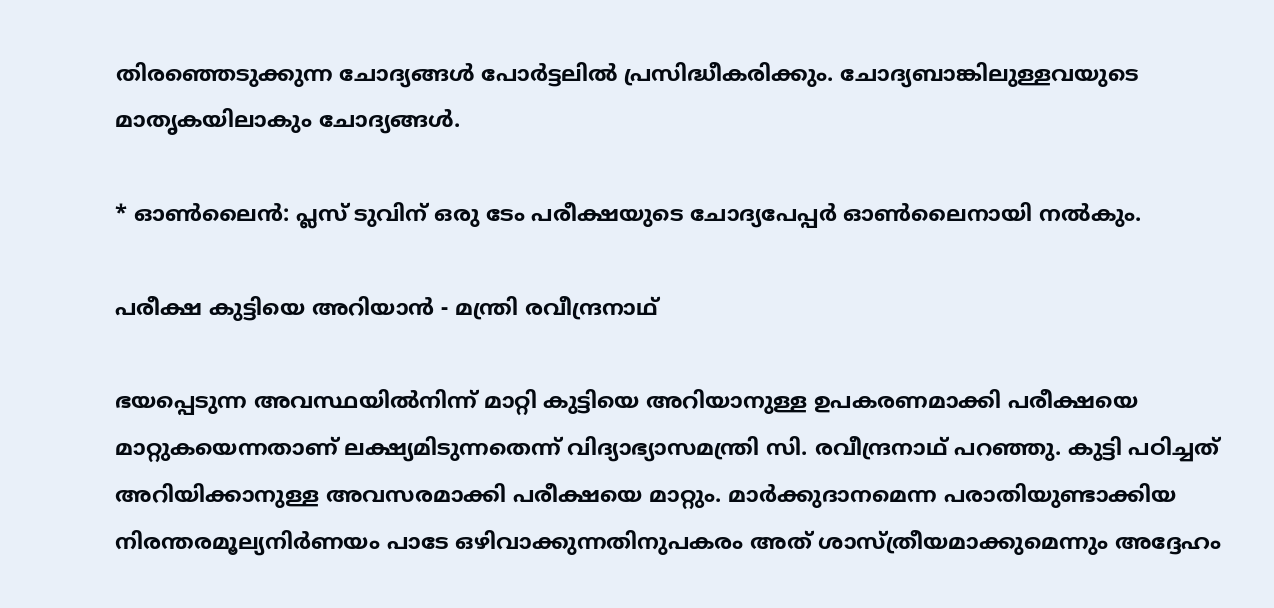തിരഞ്ഞെടുക്കുന്ന ചോദ്യങ്ങള്‍ പോര്‍ട്ടലില്‍ പ്രസിദ്ധീകരിക്കും. ചോദ്യബാങ്കിലുള്ളവയുടെ മാതൃകയിലാകും ചോദ്യങ്ങള്‍.

* ഓണ്‍ലൈന്‍: പ്ലസ് ടുവിന് ഒരു ടേം പരീക്ഷയുടെ ചോദ്യപേപ്പര്‍ ഓണ്‍ലൈനായി നല്‍കും.

പരീക്ഷ കുട്ടിയെ അറിയാന്‍ - മന്ത്രി രവീന്ദ്രനാഥ്

ഭയപ്പെടുന്ന അവസ്ഥയില്‍നിന്ന് മാറ്റി കുട്ടിയെ അറിയാനുള്ള ഉപകരണമാക്കി പരീക്ഷയെ മാറ്റുകയെന്നതാണ് ലക്ഷ്യമിടുന്നതെന്ന് വിദ്യാഭ്യാസമന്ത്രി സി. രവീന്ദ്രനാഥ് പറഞ്ഞു. കുട്ടി പഠിച്ചത് അറിയിക്കാനുള്ള അവസരമാക്കി പരീക്ഷയെ മാറ്റും. മാര്‍ക്കുദാനമെന്ന പരാതിയുണ്ടാക്കിയ നിരന്തരമൂല്യനിര്‍ണയം പാടേ ഒഴിവാക്കുന്നതിനുപകരം അത് ശാസ്ത്രീയമാക്കുമെന്നും അദ്ദേഹം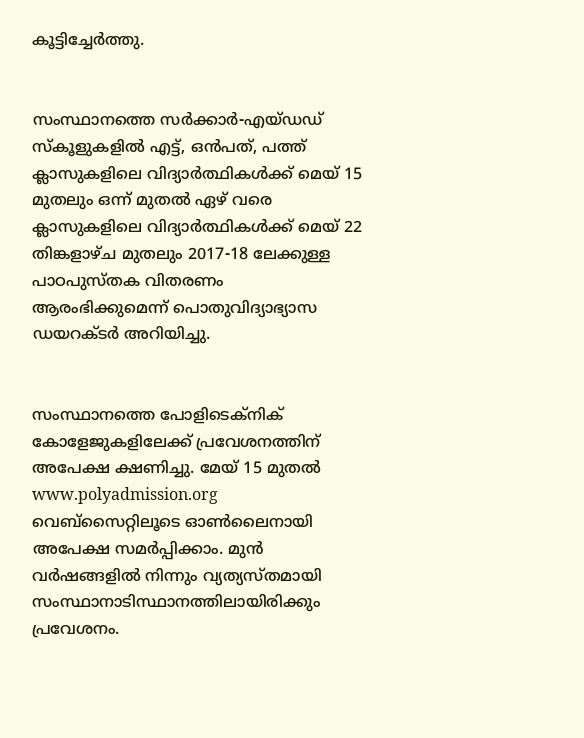കൂട്ടിച്ചേര്‍ത്തു.


സംസ്ഥാനത്തെ സര്‍ക്കാര്‍-എയ്ഡഡ് സ്‌കൂളുകളില്‍ എട്ട്, ഒന്‍പത്, പത്ത് ക്ലാസുകളിലെ വിദ്യാര്‍ത്ഥികള്‍ക്ക് മെയ് 15 മുതലും ഒന്ന് മുതല്‍ ഏഴ് വരെ ക്ലാസുകളിലെ വിദ്യാര്‍ത്ഥികള്‍ക്ക് മെയ് 22 തിങ്കളാഴ്ച മുതലും 2017-18 ലേക്കുള്ള പാഠപുസ്തക വിതരണം ആരംഭിക്കുമെന്ന് പൊതുവിദ്യാഭ്യാസ ഡയറക്ടര്‍ അറിയിച്ചു.


സംസ്ഥാനത്തെ പോളിടെക്‌നിക് കോളേജുകളിലേക്ക് പ്രവേശനത്തിന് അപേക്ഷ ക്ഷണിച്ചു. മേയ് 15 മുതല്‍ www.polyadmission.org വെബ്‌സൈറ്റിലൂടെ ഓണ്‍ലൈനായി അപേക്ഷ സമര്‍പ്പിക്കാം. മുന്‍ വര്‍ഷങ്ങളില്‍ നിന്നും വ്യത്യസ്തമായി സംസ്ഥാനാടിസ്ഥാനത്തിലായിരിക്കും പ്രവേശനം.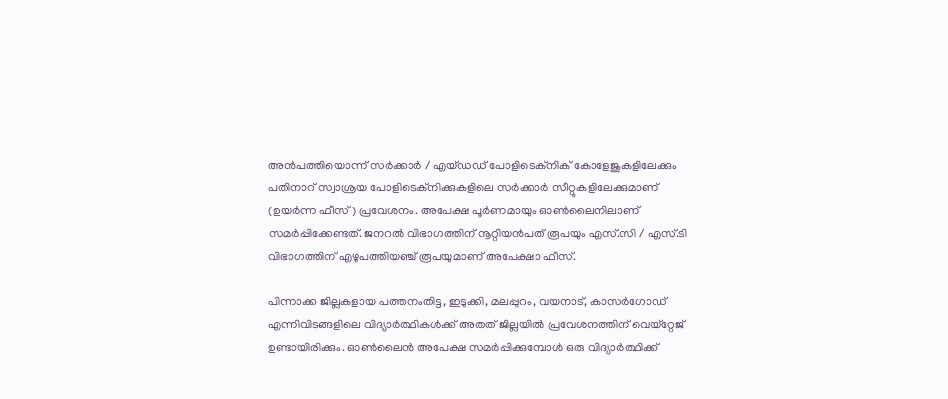അന്‍പത്തിയൊന്ന് സര്‍ക്കാര്‍ / എയ്ഡഡ് പോളിടെക്‌നിക് കോളേജുകളിലേക്കും പതിനാറ് സ്വാശ്രയ പോളിടെക്‌നിക്കുകളിലെ സര്‍ക്കാര്‍ സീറ്റുകളിലേക്കുമാണ് (ഉയര്‍ന്ന ഫീസ്) പ്രവേശനം. അപേക്ഷ പൂര്‍ണമായും ഓണ്‍ലൈനിലാണ് സമര്‍പ്പിക്കേണ്ടത്. ജനറല്‍ വിഭാഗത്തിന് നൂറ്റിയന്‍പത് രൂപയും എസ്.സി / എസ്.ടി വിഭാഗത്തിന് എഴുപത്തിയഞ്ച് രൂപയുമാണ് അപേക്ഷാ ഫീസ്.

പിന്നാക്ക ജില്ലകളായ പത്തനംതിട്ട, ഇടുക്കി, മലപ്പുറം, വയനാട്, കാസര്‍ഗോഡ് എന്നിവിടങ്ങളിലെ വിദ്യാര്‍ത്ഥികള്‍ക്ക് അതത് ജില്ലയില്‍ പ്രവേശനത്തിന് വെയ്‌റ്റേജ് ഉണ്ടായിരിക്കും. ഓണ്‍ലൈന്‍ അപേക്ഷ സമര്‍പ്പിക്കുമ്പോള്‍ ഒരു വിദ്യാര്‍ത്ഥിക്ക്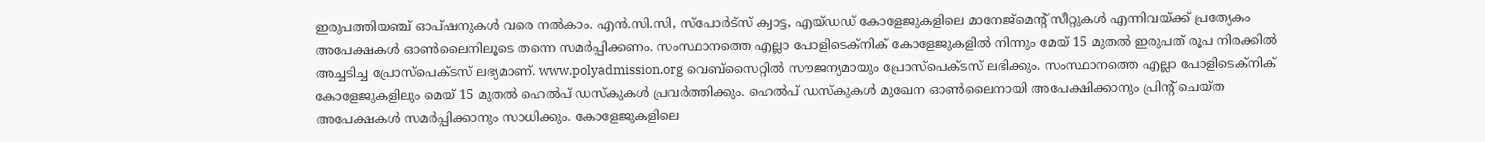ഇരുപത്തിയഞ്ച് ഓപ്ഷനുകള്‍ വരെ നല്‍കാം. എന്‍.സി.സി, സ്‌പോര്‍ട്‌സ് ക്വാട്ട, എയ്ഡഡ് കോളേജുകളിലെ മാനേജ്‌മെന്റ് സീറ്റുകള്‍ എന്നിവയ്ക്ക് പ്രത്യേകം അപേക്ഷകള്‍ ഓണ്‍ലൈനിലൂടെ തന്നെ സമര്‍പ്പിക്കണം. സംസ്ഥാനത്തെ എല്ലാ പോളിടെക്‌നിക് കോളേജുകളില്‍ നിന്നും മേയ് 15 മുതല്‍ ഇരുപത് രൂപ നിരക്കില്‍ അച്ചടിച്ച പ്രോസ്‌പെക്ടസ് ലഭ്യമാണ്. www.polyadmission.org വെബ്‌സൈറ്റില്‍ സൗജന്യമായും പ്രോസ്‌പെക്ടസ് ലഭിക്കും. സംസ്ഥാനത്തെ എല്ലാ പോളിടെക്‌നിക് കോളേജുകളിലും മെയ് 15 മുതല്‍ ഹെല്‍പ് ഡസ്‌കുകള്‍ പ്രവര്‍ത്തിക്കും. ഹെല്‍പ് ഡസ്‌കുകള്‍ മുഖേന ഓണ്‍ലൈനായി അപേക്ഷിക്കാനും പ്രിന്റ് ചെയ്ത അപേക്ഷകള്‍ സമര്‍പ്പിക്കാനും സാധിക്കും. കോളേജുകളിലെ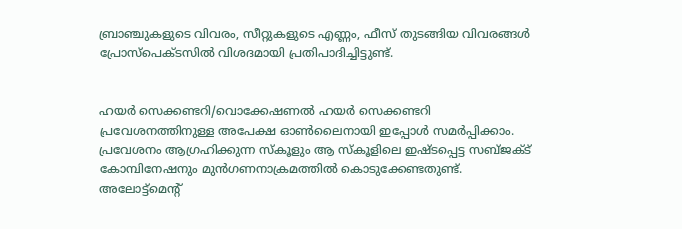ബ്രാഞ്ചുകളുടെ വിവരം, സീറ്റുകളുടെ എണ്ണം, ഫീസ് തുടങ്ങിയ വിവരങ്ങള്‍ പ്രോസ്‌പെക്ടസില്‍ വിശദമായി പ്രതിപാദിച്ചിട്ടുണ്ട്.


ഹയര്‍ സെക്കണ്ടറി/വൊക്കേഷണല്‍ ഹയര്‍ സെക്കണ്ടറി പ്രവേശനത്തിനുള്ള അപേക്ഷ ഓണ്‍ലൈനായി ഇപ്പോള്‍ സമര്‍പ്പിക്കാം. പ്രവേശനം ആഗ്രഹിക്കുന്ന സ്‌കൂളും ആ സ്‌കൂളിലെ ഇഷ്ടപ്പെട്ട സബ്ജക്ട് കോമ്പിനേഷനും മുന്‍ഗണനാക്രമത്തില്‍ കൊടുക്കേണ്ടതുണ്ട്. അലോട്ട്‌മെന്റ്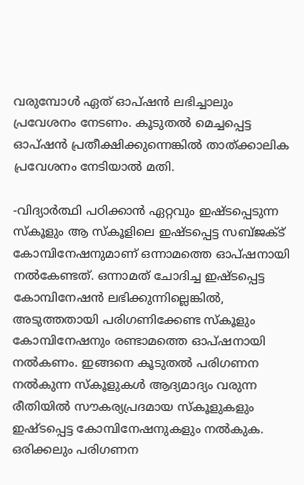വരുമ്പോള്‍ ഏത് ഓപ്ഷന്‍ ലഭിച്ചാലും പ്രവേശനം നേടണം. കൂടുതല്‍ മെച്ചപ്പെട്ട ഓപ്ഷന്‍ പ്രതീക്ഷിക്കുന്നെങ്കില്‍ താത്ക്കാലിക പ്രവേശനം നേടിയാല്‍ മതി.

-വിദ്യാര്‍ത്ഥി പഠിക്കാന്‍ ഏറ്റവും ഇഷ്ടപ്പെടുന്ന സ്‌കൂളും ആ സ്‌കൂളിലെ ഇഷ്ടപ്പെട്ട സബ്ജക്ട് കോമ്പിനേഷനുമാണ് ഒന്നാമത്തെ ഓപ്ഷനായി നല്‍കേണ്ടത്. ഒന്നാമത് ചോദിച്ച ഇഷ്ടപ്പെട്ട കോമ്പിനേഷന്‍ ലഭിക്കുന്നില്ലെങ്കില്‍, അടുത്തതായി പരിഗണിക്കേണ്ട സ്‌കൂളും കോമ്പിനേഷനും രണ്ടാമത്തെ ഓപ്ഷനായി നല്‍കണം. ഇങ്ങനെ കൂടുതല്‍ പരിഗണന നല്‍കുന്ന സ്‌കൂളുകള്‍ ആദ്യമാദ്യം വരുന്ന രീതിയില്‍ സൗകര്യപ്രദമായ സ്‌കൂളുകളും ഇഷ്ടപ്പെട്ട കോമ്പിനേഷനുകളും നല്‍കുക. ഒരിക്കലും പരിഗണന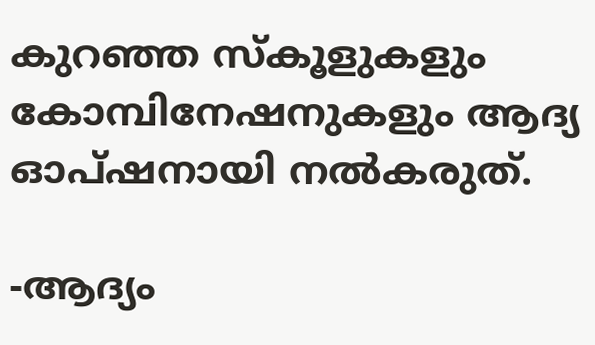കുറഞ്ഞ സ്‌കൂളുകളും കോമ്പിനേഷനുകളും ആദ്യ ഓപ്ഷനായി നല്‍കരുത്.

-ആദ്യം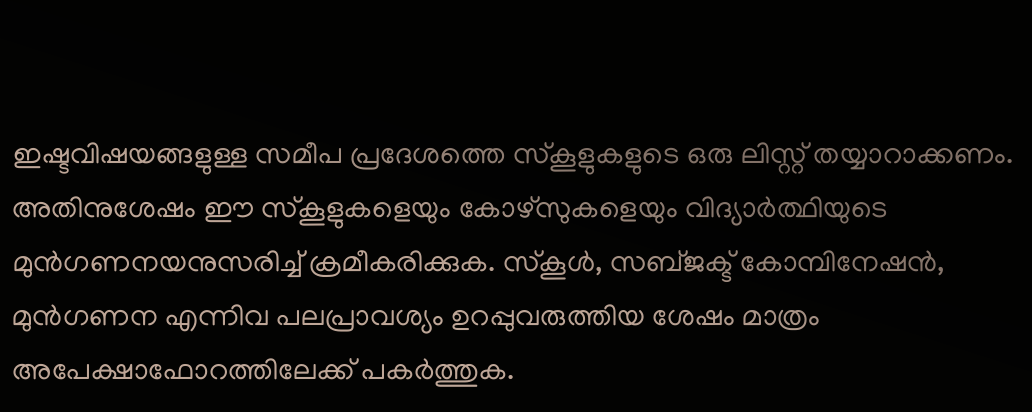ഇഷ്ടവിഷയങ്ങളുള്ള സമീപ പ്രദേശത്തെ സ്‌കൂളുകളുടെ ഒരു ലിസ്റ്റ് തയ്യാറാക്കണം. അതിനുശേഷം ഈ സ്‌കൂളുകളെയും കോഴ്സുകളെയും വിദ്യാര്‍ത്ഥിയുടെ മുന്‍ഗണനയനുസരിച്ച് ക്രമീകരിക്കുക. സ്‌കൂള്‍, സബ്ജക്ട് കോമ്പിനേഷന്‍, മുന്‍ഗണന എന്നിവ പലപ്രാവശ്യം ഉറപ്പുവരുത്തിയ ശേഷം മാത്രം അപേക്ഷാഫോറത്തിലേക്ക് പകര്‍ത്തുക.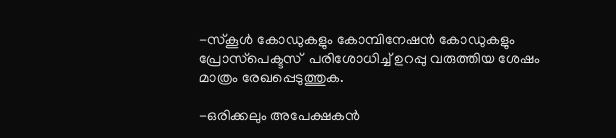-സ്‌കൂള്‍ കോഡുകളും കോമ്പിനേഷന്‍ കോഡുകളും പ്രോസ്‌പെക്ടസ്  പരിശോധിച്ച് ഉറപ്പു വരുത്തിയ ശേഷം മാത്രം രേഖപ്പെടുത്തുക.

-ഒരിക്കലും അപേക്ഷകന്‍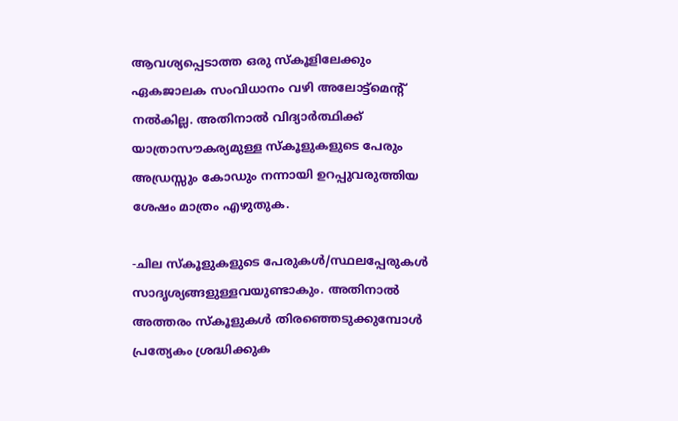ആവശ്യപ്പെടാത്ത ഒരു സ്‌കൂളിലേക്കും ഏകജാലക സംവിധാനം വഴി അലോട്ട്മെന്റ് നല്‍കില്ല. അതിനാല്‍ വിദ്യാര്‍ത്ഥിക്ക് യാത്രാസൗകര്യമുള്ള സ്‌കൂളുകളുടെ പേരും അഡ്രസ്സും കോഡും നന്നായി ഉറപ്പുവരുത്തിയ ശേഷം മാത്രം എഴുതുക.

-ചില സ്‌കൂളുകളുടെ പേരുകള്‍/സ്ഥലപ്പേരുകള്‍ സാദൃശ്യങ്ങളുള്ളവയുണ്ടാകും. അതിനാല്‍ അത്തരം സ്‌കൂളുകള്‍ തിരഞ്ഞെടുക്കുമ്പോള്‍ പ്രത്യേകം ശ്രദ്ധിക്കുക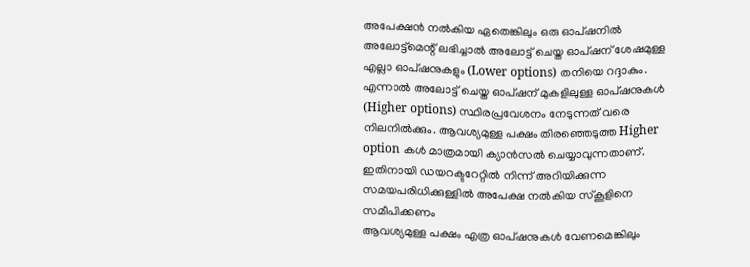അപേക്ഷന്‍ നല്‍കിയ ഏതെങ്കിലും ഒരു ഓപ്ഷനില്‍ അലോട്ട്മെന്റ് ലഭിച്ചാല്‍ അലോട്ട് ചെയ്ത ഓപ്ഷന് ശേഷമുള്ള എല്ലാ ഓപ്ഷനുകളും (Lower options) തനിയെ റദ്ദാകും. എന്നാല്‍ അലോട്ട് ചെയ്ത ഓപ്ഷന് മുകളിലുള്ള ഓപ്ഷനുകള്‍ (Higher options) സ്ഥിരപ്രവേശനം നേടുന്നത് വരെ നിലനില്‍ക്കും. ആവശ്യമുള്ള പക്ഷം തിരഞ്ഞെടുത്ത Higher option കള്‍ മാത്രമായി ക്യാന്‍സല്‍ ചെയ്യാവുന്നതാണ്. ഇതിനായി ഡയറക്ടറേറ്റില്‍ നിന്ന് അറിയിക്കുന്ന സമയപരിധിക്കുള്ളില്‍ അപേക്ഷ നല്‍കിയ സ്‌കൂളിനെ സമീപിക്കണം
ആവശ്യമുള്ള പക്ഷം എത്ര ഓപ്ഷനുകള്‍ വേണമെങ്കിലും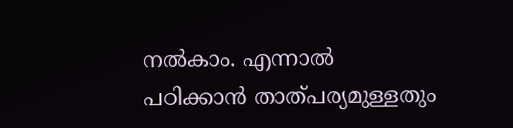നല്‍കാം. എന്നാല്‍ പഠിക്കാന്‍ താത്പര്യമുള്ളതും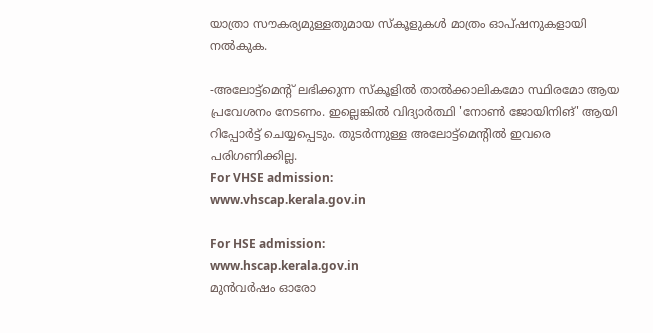യാത്രാ സൗകര്യമുള്ളതുമായ സ്‌കൂളുകള്‍ മാത്രം ഓപ്ഷനുകളായി നല്‍കുക.

-അലോട്ട്‌മെന്റ് ലഭിക്കുന്ന സ്‌കൂളില്‍ താല്‍ക്കാലികമോ സ്ഥിരമോ ആയ പ്രവേശനം നേടണം. ഇല്ലെങ്കില്‍ വിദ്യാര്‍ത്ഥി 'നോണ്‍ ജോയിനിങ്' ആയി റിപ്പോര്‍ട്ട് ചെയ്യപ്പെടും. തുടര്‍ന്നുള്ള അലോട്ട്‌മെന്റില്‍ ഇവരെ പരിഗണിക്കില്ല.
For VHSE admission:
www.vhscap.kerala.gov.in

For HSE admission:
www.hscap.kerala.gov.in
മുന്‍വര്‍ഷം ഓരോ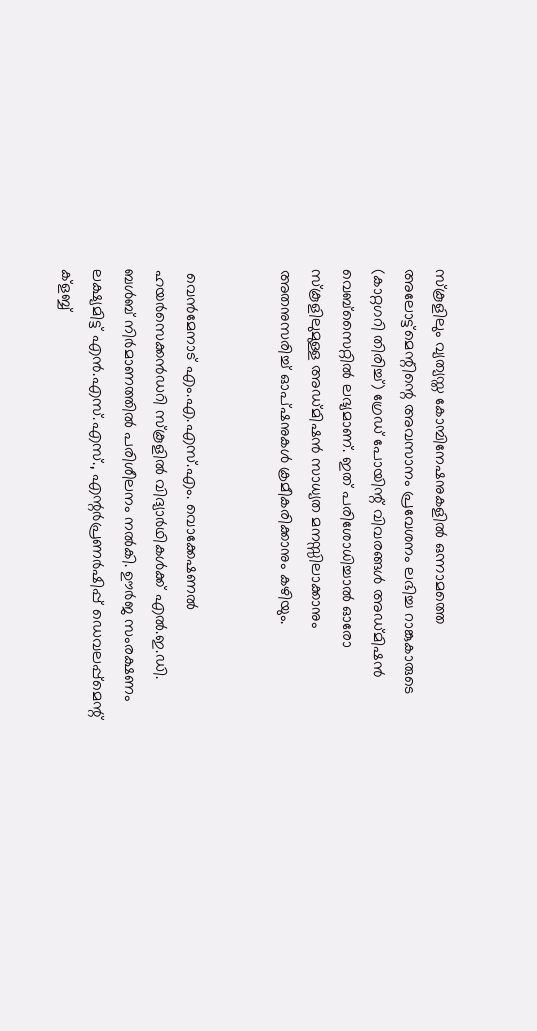സ്‌കൂളിലും വ്യത്യസ്ത കോമ്പിനേഷനുകളില്‍ ഒന്നാമത്തെ അലോട്ട്മെന്റിന്റെ അവസാനം പ്രവേശനം ലഭിച്ച റാങ്കുകാരുടെ (കാറ്റഗറി തിരിച്ച്) ഗ്രേഡ് പോയിന്റ് വിവരങ്ങള്‍ അഡ്മിഷന്‍ വെബ്സൈറ്റില്‍ ലഭ്യമാണ്. ഇത് പരിശോധിച്ചാല്‍ ഓരോ സ്‌കൂളിലുമുള്ള അഡ്മിഷന്‍ സാധ്യത മനസ്സിലാക്കാനും അതനുസരിച്ച് ഓപ്ഷനുകള്‍ ക്രമീകരിക്കാനും കഴിയും.


 വെന്‍മേനാട് എം.എ.എസ്.എം. വൊക്കേഷണല്‍ ഹയര്‍സെക്കന്‍ഡറി സ്‌കൂളില്‍ വിദ്യാര്‍ഥികള്‍ക്ക് എല്‍.ഇ.ഡി. ബള്‍ബ് നിര്‍മാണത്തില്‍ പരിശീലനം നല്‍കി. ഊര്‍ജ സംരക്ഷണം ലക്ഷ്യമിട്ട് എന്‍.എസ്.എസ്., എന്റര്‍പ്രണര്‍ഷിപ്പ് ഡെവലപ്പ്‌മെന്റ് ക്‌ളബ്ബ്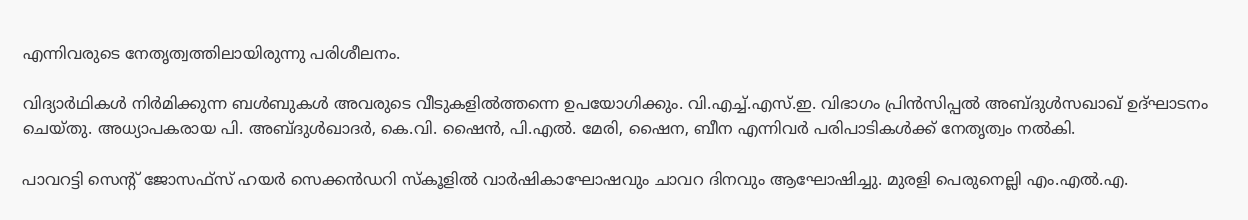എന്നിവരുടെ നേതൃത്വത്തിലായിരുന്നു പരിശീലനം.

വിദ്യാര്‍ഥികള്‍ നിര്‍മിക്കുന്ന ബള്‍ബുകള്‍ അവരുടെ വീടുകളില്‍ത്തന്നെ ഉപയോഗിക്കും. വി.എച്ച്.എസ്.ഇ. വിഭാഗം പ്രിന്‍സിപ്പല്‍ അബ്ദുള്‍സഖാഖ് ഉദ്ഘാടനം ചെയ്തു. അധ്യാപകരായ പി. അബ്ദുള്‍ഖാദര്‍, കെ.വി. ഷൈന്‍, പി.എല്‍. മേരി, ഷൈന, ബീന എന്നിവര്‍ പരിപാടികള്‍ക്ക് നേതൃത്വം നല്‍കി.

പാവറട്ടി സെന്റ് ജോസഫ്‌സ് ഹയര്‍ സെക്കന്‍ഡറി സ്‌കൂളില്‍ വാര്‍ഷികാഘോഷവും ചാവറ ദിനവും ആഘോഷിച്ചു. മുരളി പെരുനെല്ലി എം.എല്‍.എ.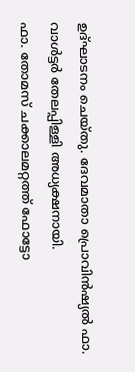ഉദ്ഘാടനം ചെയ്തു. ദേവമാതാ പ്രൊവിന്‍ഷ്യല്‍ ഫാ. വാള്‍ട്ടര്‍ തേലപ്പിള്ളി അധ്യക്ഷനായി.
ഫാ. തോമസ് ചക്കാലമറ്റത്ത് ഫോട്ടോ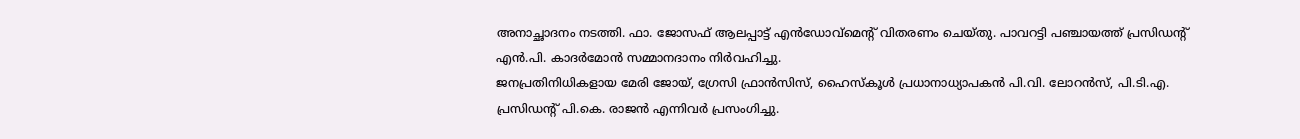അനാച്ഛാദനം നടത്തി. ഫാ. ജോസഫ് ആലപ്പാട്ട് എന്‍ഡോവ്‌മെന്റ് വിതരണം ചെയ്തു. പാവറട്ടി പഞ്ചായത്ത് പ്രസിഡന്റ് എന്‍.പി. കാദര്‍മോന്‍ സമ്മാനദാനം നിര്‍വഹിച്ചു.
ജനപ്രതിനിധികളായ മേരി ജോയ്, ഗ്രേസി ഫ്രാന്‍സിസ്, ഹൈസ്‌കൂള്‍ പ്രധാനാധ്യാപകന്‍ പി.വി. ലോറന്‍സ്, പി.ടി.എ. പ്രസിഡന്റ് പി.കെ. രാജന്‍ എന്നിവര്‍ പ്രസംഗിച്ചു.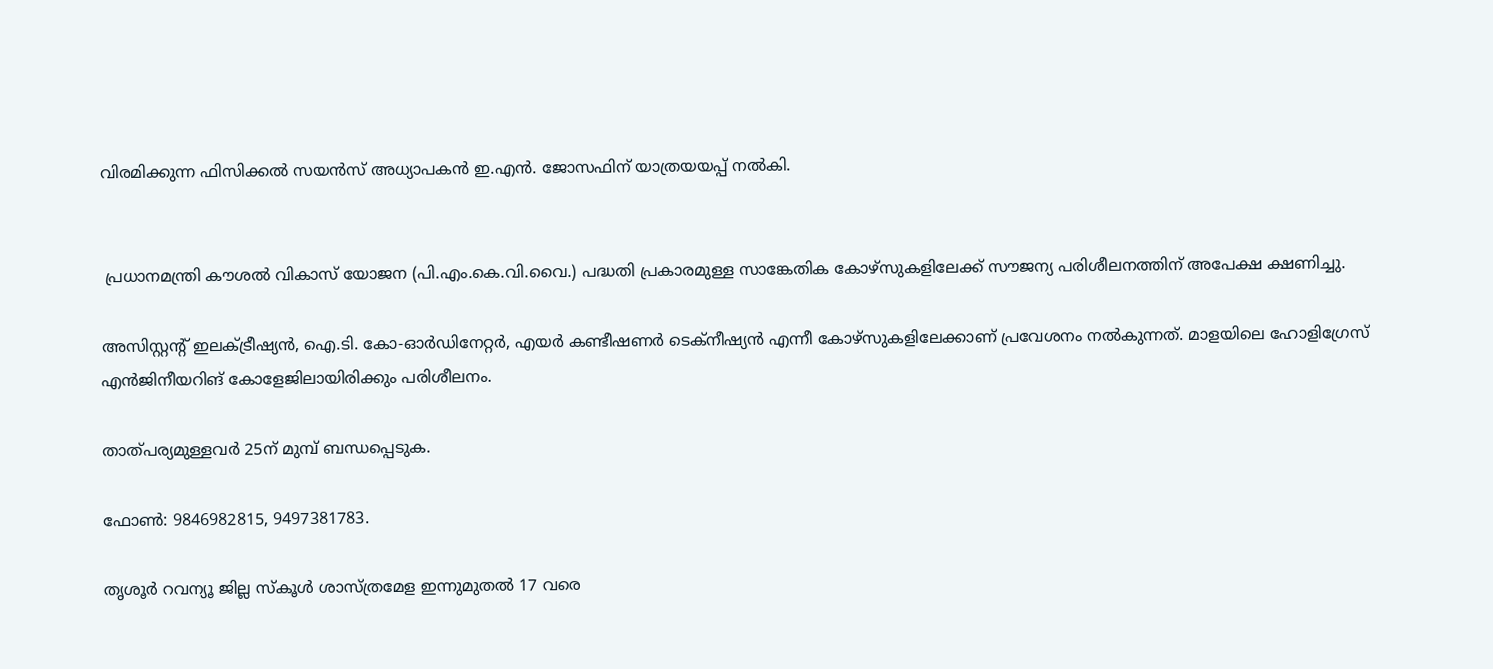വിരമിക്കുന്ന ഫിസിക്കല്‍ സയന്‍സ് അധ്യാപകന്‍ ഇ.എന്‍. ജോസഫിന് യാത്രയയപ്പ് നല്‍കി.


 പ്രധാനമന്ത്രി കൗശല്‍ വികാസ് യോജന (പി.എം.കെ.വി.വൈ.) പദ്ധതി പ്രകാരമുള്ള സാങ്കേതിക കോഴ്‌സുകളിലേക്ക് സൗജന്യ പരിശീലനത്തിന് അപേക്ഷ ക്ഷണിച്ചു.

അസിസ്റ്റന്റ് ഇലക്ട്രീഷ്യന്‍, ഐ.ടി. കോ-ഓര്‍ഡിനേറ്റര്‍, എയര്‍ കണ്ടീഷണര്‍ ടെക്‌നീഷ്യന്‍ എന്നീ കോഴ്‌സുകളിലേക്കാണ് പ്രവേശനം നല്‍കുന്നത്. മാളയിലെ ഹോളിഗ്രേസ് എന്‍ജിനീയറിങ് കോളേജിലായിരിക്കും പരിശീലനം.

താത്പര്യമുള്ളവര്‍ 25ന് മുമ്പ് ബന്ധപ്പെടുക.

ഫോണ്‍: 9846982815, 9497381783.

തൃശൂർ റവന്യൂ ജില്ല സ്കൂൾ ശാസ്ത്രമേള ഇന്നുമുതൽ 17 വരെ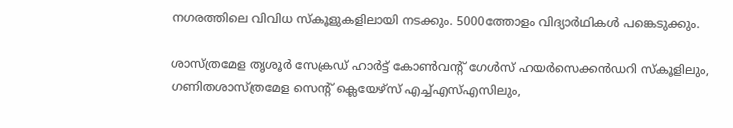നഗരത്തിലെ വിവിധ സ്കൂളുകളിലായി നടക്കും. 5000ത്തോളം വിദ്യാർഥികൾ പങ്കെടുക്കും.

ശാസ്ത്രമേള തൃശൂർ സേക്രഡ് ഹാർട്ട് കോൺവന്റ് ഗേൾസ് ഹയർസെക്കൻഡറി സ്കൂളിലും, ഗണിതശാസ്ത്രമേള സെന്റ് ക്ലെയേഴ്സ് എച്ച്എസ്എസിലും,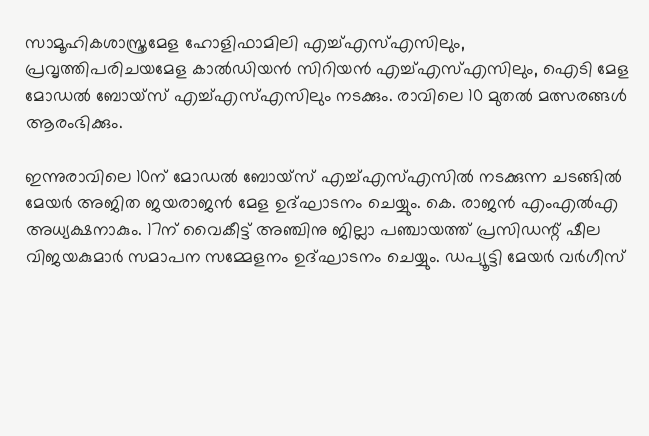സാമൂഹികശാസ്ത്രമേള ഹോളിഫാമിലി എച്ച്എസ്എസിലും, പ്രവൃത്തിപരിചയമേള കാൽഡിയൻ സിറിയൻ എച്ച്എസ്എസിലും, ഐടി മേള മോഡൽ ബോയ്സ് എച്ച്എസ്എസിലും നടക്കും. രാവിലെ 10 മുതൽ മത്സരങ്ങൾ ആരംഭിക്കും.

ഇന്നുരാവിലെ 10ന് മോഡൽ ബോയ്സ് എച്ച്എസ്എസിൽ നടക്കുന്ന ചടങ്ങിൽ മേയർ അജിത ജയരാജൻ മേള ഉദ്ഘാടനം ചെയ്യും. കെ. രാജൻ എംഎൽഎ അധ്യക്ഷനാകും. 17ന് വൈകീട്ട് അഞ്ചിനു ജില്ലാ പഞ്ചായത്ത് പ്രസിഡന്റ് ഷീല വിജയകുമാർ സമാപന സമ്മേളനം ഉദ്ഘാടനം ചെയ്യും. ഡപ്യൂട്ടി മേയർ വർഗീസ്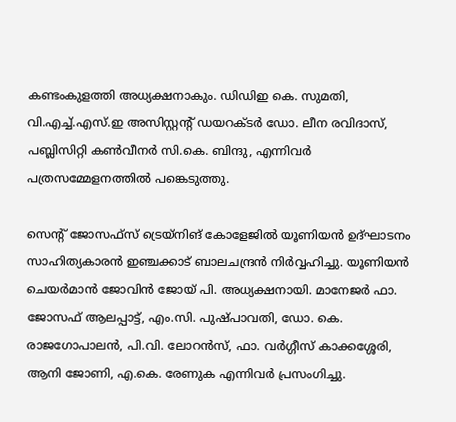കണ്ടംകുളത്തി അധ്യക്ഷനാകും. ഡിഡിഇ കെ. സുമതി, വി.എച്ച്.എസ്.ഇ അസിസ്റ്റന്റ് ഡയറക്ടർ ഡോ. ലീന രവിദാസ്, പബ്ലിസിറ്റി കൺവീനർ സി.കെ. ബിന്ദു, എന്നിവർ പത്രസമ്മേളനത്തിൽ പങ്കെടുത്തു.

സെന്റ് ജോസഫ്‌സ് ട്രെയ്‌നിങ് കോളേജില്‍ യൂണിയന്‍ ഉദ്ഘാടനം സാഹിത്യകാരന്‍ ഇഞ്ചക്കാട് ബാലചന്ദ്രന്‍ നിര്‍വ്വഹിച്ചു. യൂണിയന്‍ ചെയര്‍മാന്‍ ജോവിന്‍ ജോയ് പി. അധ്യക്ഷനായി. മാനേജര്‍ ഫാ. ജോസഫ് ആലപ്പാട്ട്, എം.സി. പുഷ്പാവതി, ഡോ. കെ. രാജഗോപാലന്‍, പി.വി. ലോറന്‍സ്, ഫാ. വര്‍ഗ്ഗീസ് കാക്കശ്ശേരി, ആനി ജോണി, എ.കെ. രേണുക എന്നിവര്‍ പ്രസംഗിച്ചു.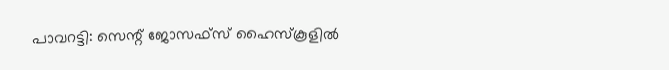പാവറട്ടി: സെന്റ് ജോസഫ്‌സ് ഹൈസ്‌കൂളില്‍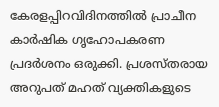കേരളപ്പിറവിദിനത്തില്‍ പ്രാചീന കാര്‍ഷിക ഗൃഹോപകരണ പ്രദര്‍ശനം ഒരുക്കി. പ്രശസ്തരായ അറുപത് മഹത് വ്യക്തികളുടെ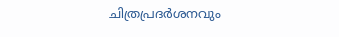ചിത്രപ്രദര്‍ശനവും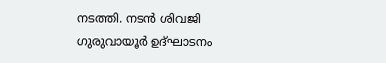നടത്തി. നടന്‍ ശിവജി ഗുരുവായൂര്‍ ഉദ്ഘാടനം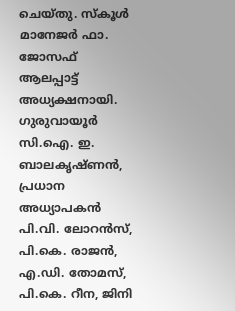ചെയ്തു. സ്‌കൂള്‍ മാനേജര്‍ ഫാ. ജോസഫ് ആലപ്പാട്ട് അധ്യക്ഷനായി. ഗുരുവായൂര്‍ സി.ഐ. ഇ. ബാലകൃഷ്ണന്‍, പ്രധാന അധ്യാപകന്‍ പി.വി. ലോറന്‍സ്, പി.കെ. രാജന്‍, എ.ഡി. തോമസ്, പി.കെ. റീന, ജിനി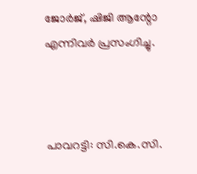ജോര്‍ജ്, ഷിജി ആന്റോ എന്നിവര്‍ പ്രസംഗിച്ചു.



പാവറട്ടി: സി.കെ.സി.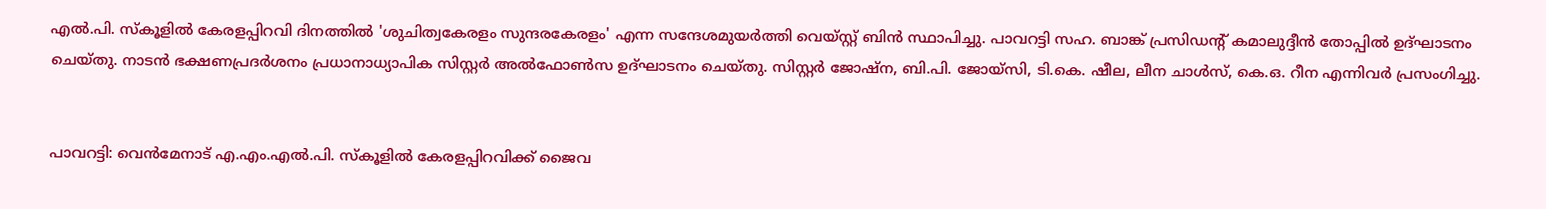എല്‍.പി. സ്‌കൂളില്‍ കേരളപ്പിറവി ദിനത്തില്‍ 'ശുചിത്വകേരളം സുന്ദരകേരളം' എന്ന സന്ദേശമുയര്‍ത്തി വെയ്സ്റ്റ് ബിന്‍ സ്ഥാപിച്ചു. പാവറട്ടി സഹ. ബാങ്ക് പ്രസിഡന്റ് കമാലുദ്ദീന്‍ തോപ്പില്‍ ഉദ്ഘാടനം ചെയ്തു. നാടന്‍ ഭക്ഷണപ്രദര്‍ശനം പ്രധാനാധ്യാപിക സിസ്റ്റര്‍ അല്‍ഫോണ്‍സ ഉദ്ഘാടനം ചെയ്തു. സിസ്റ്റര്‍ ജോഷ്‌ന, ബി.പി. ജോയ്‌സി, ടി.കെ. ഷീല, ലീന ചാള്‍സ്, കെ.ഒ. റീന എന്നിവര്‍ പ്രസംഗിച്ചു.


പാവറട്ടി: വെന്‍മേനാട് എ.എം.എല്‍.പി. സ്‌കൂളില്‍ കേരളപ്പിറവിക്ക് ജൈവ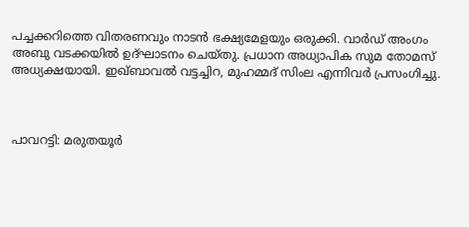പച്ചക്കറിത്തെ വിതരണവും നാടന്‍ ഭക്ഷ്യമേളയും ഒരുക്കി. വാര്‍ഡ് അംഗം അബു വടക്കയില്‍ ഉദ്ഘാടനം ചെയ്തു. പ്രധാന അധ്യാപിക സുമ തോമസ് അധ്യക്ഷയായി. ഇഖ്ബാവല്‍ വട്ടച്ചിറ, മുഹമ്മദ് സിംല എന്നിവര്‍ പ്രസംഗിച്ചു.



പാവറട്ടി: മരുതയൂര്‍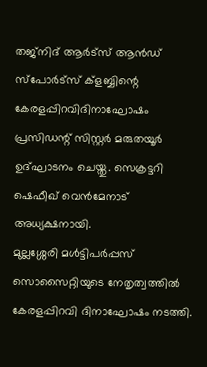തജ്‌നിദ് ആര്‍ട്‌സ് ആന്‍ഡ് സ്‌പോര്‍ട്‌സ് ക്‌ളബ്ബിന്റെ കേരളപ്പിറവിദിനാഘോഷം പ്രസിഡന്റ് സിസ്റ്റര്‍ മരുതയൂര്‍ ഉദ്ഘാടനം ചെയ്തു. സെക്രട്ടറി ഷെഫീഖ് വെന്‍മേനാട് അധ്യക്ഷനായി.
മുല്ലശ്ശേരി മള്‍ട്ടിപര്‍പ്പസ് സൊസൈറ്റിയുടെ നേതൃത്വത്തില്‍ കേരളപ്പിറവി ദിനാഘോഷം നടത്തി.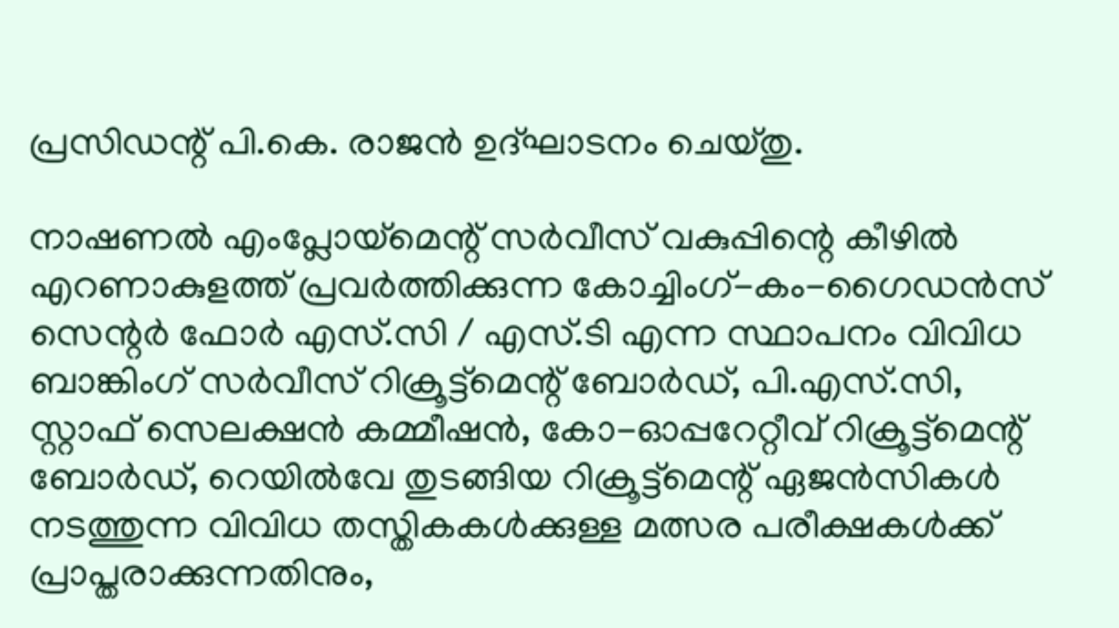പ്രസിഡന്റ് പി.കെ. രാജന്‍ ഉദ്ഘാടനം ചെയ്തു.

നാഷണല്‍ എംപ്ലോയ്‌മെന്റ് സര്‍വീസ് വകുപ്പിന്റെ കീഴില്‍ എറണാകുളത്ത് പ്രവര്‍ത്തിക്കുന്ന കോച്ചിംഗ്-കം-ഗൈഡന്‍സ് സെന്റര്‍ ഫോര്‍ എസ്.സി / എസ്.ടി എന്ന സ്ഥാപനം വിവിധ ബാങ്കിംഗ് സര്‍വീസ് റിക്രൂട്ട്‌മെന്റ് ബോര്‍ഡ്, പി.എസ്.സി, സ്റ്റാഫ് സെലക്ഷന്‍ കമ്മീഷന്‍, കോ-ഓപ്പറേറ്റീവ് റിക്രൂട്ട്‌മെന്റ് ബോര്‍ഡ്, റെയില്‍വേ തുടങ്ങിയ റിക്രൂട്ട്‌മെന്റ് ഏജന്‍സികള്‍ നടത്തുന്ന വിവിധ തസ്തികകള്‍ക്കുള്ള മത്സര പരീക്ഷകള്‍ക്ക് പ്രാപ്തരാക്കുന്നതിനും,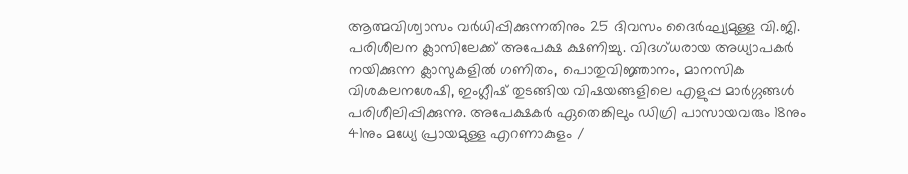ആത്മവിശ്വാസം വര്‍ധിപ്പിക്കുന്നതിനും 25 ദിവസം ദൈര്‍ഘ്യമുള്ള വി.ജി. പരിശീലന ക്ലാസിലേക്ക് അപേക്ഷ ക്ഷണിച്ചു. വിദഗ്ധരായ അധ്യാപകര്‍ നയിക്കുന്ന ക്ലാസുകളില്‍ ഗണിതം, പൊതുവിജ്ഞാനം, മാനസിക വിശകലനശേഷി, ഇംഗ്ലീഷ് തുടങ്ങിയ വിഷയങ്ങളിലെ എളുപ്പ മാര്‍ഗ്ഗങ്ങള്‍ പരിശീലിപ്പിക്കുന്നു. അപേക്ഷകര്‍ ഏതെങ്കിലും ഡിഗ്രി പാസായവരും 18നും 41നും മധ്യേ പ്രായമുള്ള എറണാകുളം /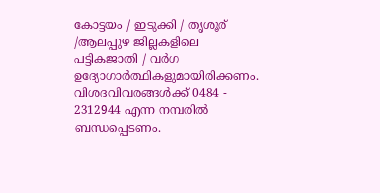കോട്ടയം / ഇടുക്കി / തൃശൂര് ‍ /ആലപ്പുഴ ജില്ലകളിലെ പട്ടികജാതി / വര്‍ഗ ഉദ്യോഗാര്‍ത്ഥികളുമായിരിക്കണം. വിശദവിവരങ്ങള്‍ക്ക് 0484 - 2312944 എന്ന നമ്പരില്‍ ബന്ധപ്പെടണം.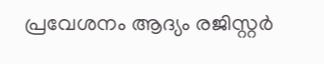പ്രവേശനം ആദ്യം രജിസ്റ്റര്‍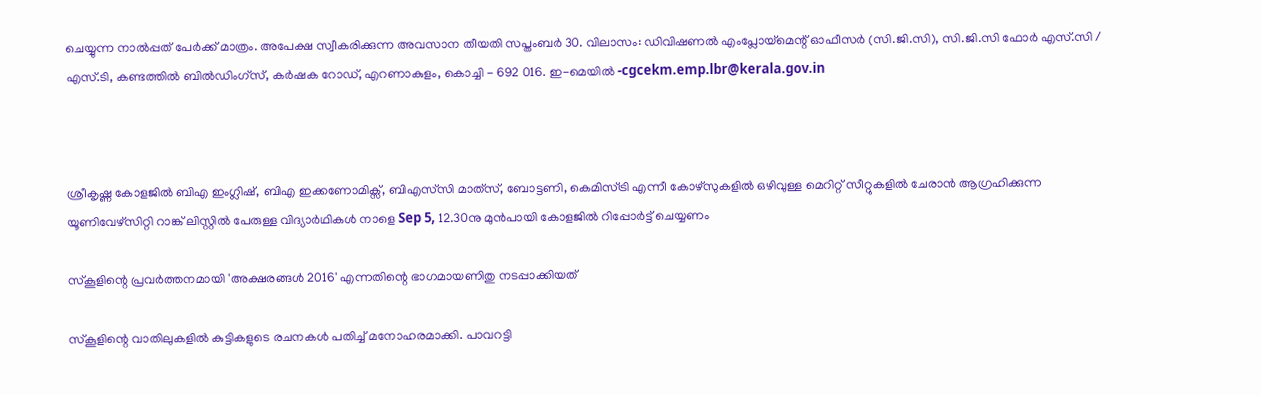ചെയ്യുന്ന നാല്‍പ്പത് പേര്‍ക്ക് മാത്രം. അപേക്ഷ സ്വീകരിക്കുന്ന അവസാന തീയതി സപ്തംബര്‍ 30. വിലാസം: ഡിവിഷണല്‍ എംപ്ലോയ്‌മെന്റ് ഓഫീസര്‍ (സി.ജി.സി), സി.ജി.സി ഫോര്‍ എസ്.സി / എസ്.ടി, കണ്ടത്തില്‍ ബില്‍ഡിംഗ്‌സ്, കര്‍ഷക റോഡ്, എറണാകുളം, കൊച്ചി - 692 016. ഇ-മെയില്‍ -cgcekm.emp.lbr@kerala.gov.in



ശ്രീകൃഷ്ണ കോളജിൽ ബിഎ ഇംഗ്ലിഷ്, ബിഎ ഇക്കണോമിക്സ്, ബിഎസ്‌സി മാത്‌സ്, ബോട്ടണി, കെമിസ്ട്രി എന്നീ കോഴ്സുകളിൽ ഒഴിവുള്ള മെറിറ്റ് സീറ്റുകളിൽ ചേരാൻ ആഗ്രഹിക്കുന്ന യൂണിവേഴ്സിറ്റി റാങ്ക് ലിസ്റ്റിൽ പേരുള്ള വിദ്യാർഥികൾ നാളെ Sep 5, 12.30നു മുൻപായി കോളജിൽ റിപ്പോർട്ട് ചെയ്യണം

സ്‌കൂളിന്റെ പ്രവര്‍ത്തനമായി 'അക്ഷരങ്ങള്‍ 2016' എന്നതിന്റെ ഭാഗമായണിതു നടപ്പാക്കിയത്

സ്‌കൂളിന്റെ വാതിലുകളില്‍ കുട്ടികളുടെ രചനകള്‍ പതിച്ച് മനോഹരമാക്കി. പാവറട്ടി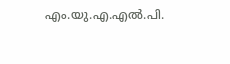എം.യു.എ.എല്‍.പി.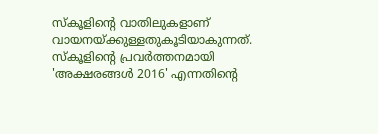സ്‌കൂളിന്റെ വാതിലുകളാണ് വായനയ്ക്കുള്ളതുകൂടിയാകുന്നത്.
സ്‌കൂളിന്റെ പ്രവര്‍ത്തനമായി 'അക്ഷരങ്ങള്‍ 2016' എന്നതിന്റെ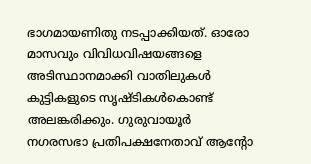ഭാഗമായണിതു നടപ്പാക്കിയത്. ഓരോ മാസവും വിവിധവിഷയങ്ങളെ അടിസ്ഥാനമാക്കി വാതിലുകള്‍ കുട്ടികളുടെ സൃഷ്ടികള്‍കൊണ്ട് അലങ്കരിക്കും. ഗുരുവായൂര്‍ നഗരസഭാ പ്രതിപക്ഷനേതാവ് ആന്റോ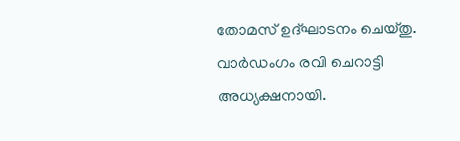തോമസ് ഉദ്ഘാടനം ചെയ്തു. വാര്‍ഡംഗം രവി ചെറാട്ടി അധ്യക്ഷനായി.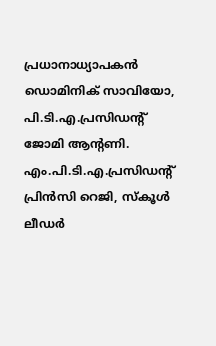പ്രധാനാധ്യാപകന്‍ ഡൊമിനിക് സാവിയോ, പി.ടി.എ.പ്രസിഡന്റ് ജോമി ആന്റണി. എം.പി.ടി.എ.പ്രസിഡന്റ് പ്രിന്‍സി റെജി, സ്‌കൂള്‍ ലീഡര്‍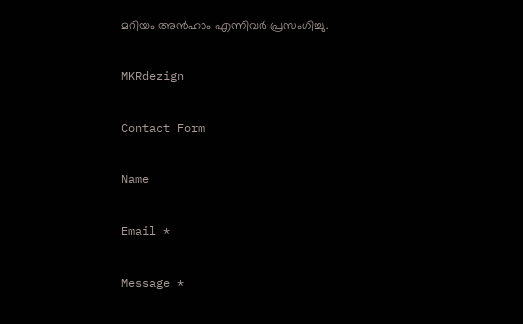മറിയം അന്‍ഹാം എന്നിവര്‍ പ്രസംഗിച്ചു.

MKRdezign

Contact Form

Name

Email *

Message *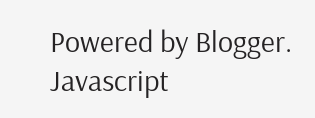Powered by Blogger.
Javascript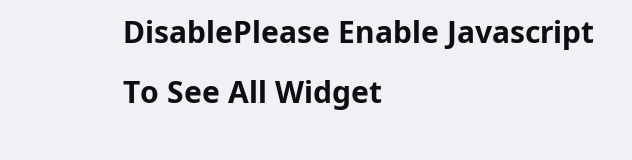DisablePlease Enable Javascript To See All Widget